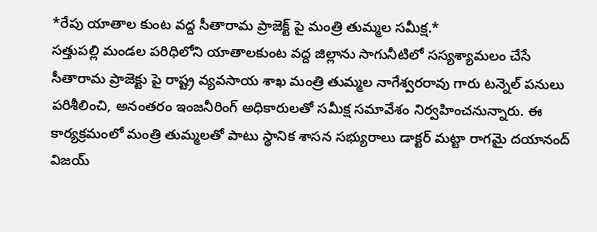*రేపు యాతాల కుంట వద్ద సీతారామ ప్రాజెక్ట్ పై మంత్రి తుమ్మల సమీక్ష.*
సత్తుపల్లి మండల పరిధిలోని యాతాలకుంట వద్ద జిల్లాను సాగునీటిలో సస్యశ్యామలం చేసే సీతారామ ప్రాజెక్టు పై రాష్ట్ర వ్యవసాయ శాఖ మంత్రి తుమ్మల నాగేశ్వరరావు గారు టన్నెల్ పనులు పరిశీలించి, అనంతరం ఇంజనీరింగ్ అధికారులతో సమీక్ష సమావేశం నిర్వహించనున్నారు. ఈ కార్యక్రమంలో మంత్రి తుమ్మలతో పాటు స్థానిక శాసన సభ్యురాలు డాక్టర్ మట్టా రాగమై దయానంద్ విజయ్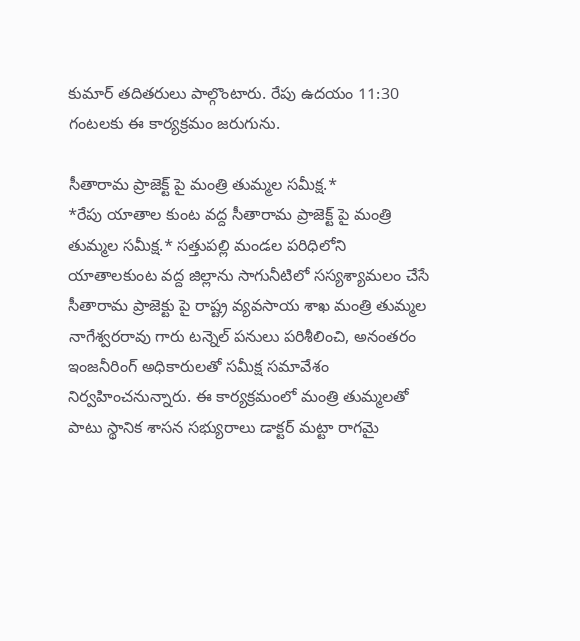కుమార్ తదితరులు పాల్గొంటారు. రేపు ఉదయం 11:30 గంటలకు ఈ కార్యక్రమం జరుగును.

సీతారామ ప్రాజెక్ట్ పై మంత్రి తుమ్మల సమీక్ష.*
*రేపు యాతాల కుంట వద్ద సీతారామ ప్రాజెక్ట్ పై మంత్రి తుమ్మల సమీక్ష.* సత్తుపల్లి మండల పరిధిలోని యాతాలకుంట వద్ద జిల్లాను సాగునీటిలో సస్యశ్యామలం చేసే సీతారామ ప్రాజెక్టు పై రాష్ట్ర వ్యవసాయ శాఖ మంత్రి తుమ్మల నాగేశ్వరరావు గారు టన్నెల్ పనులు పరిశీలించి, అనంతరం ఇంజనీరింగ్ అధికారులతో సమీక్ష సమావేశం నిర్వహించనున్నారు. ఈ కార్యక్రమంలో మంత్రి తుమ్మలతో పాటు స్థానిక శాసన సభ్యురాలు డాక్టర్ మట్టా రాగమై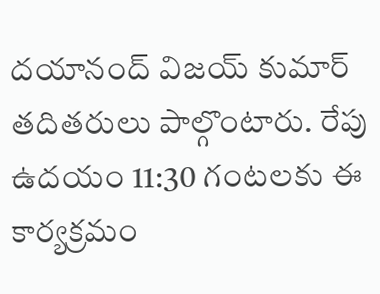దయానంద్ విజయ్ కుమార్ తదితరులు పాల్గొంటారు. రేపు ఉదయం 11:30 గంటలకు ఈ కార్యక్రమం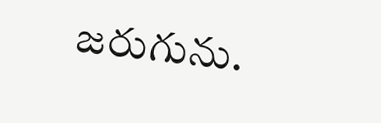జరుగును.